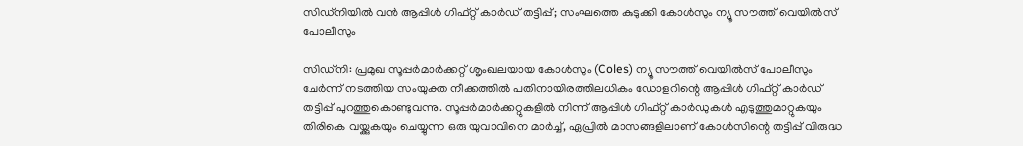സിഡ്നിയിൽ വൻ ആപ്പിൾ ഗിഫ്റ്റ് കാർഡ് തട്ടിപ്പ്; സംഘത്തെ കുടുക്കി കോൾസും ന്യൂ സൗത്ത് വെയിൽസ് പോലീസും

സിഡ്നി: പ്രമുഖ സൂപ്പർമാർക്കറ്റ് ശൃംഖലയായ കോൾസും (Coles) ന്യൂ സൗത്ത് വെയിൽസ് പോലീസും ചേർന്ന് നടത്തിയ സംയുക്ത നീക്കത്തിൽ പതിനായിരത്തിലധികം ഡോളറിന്റെ ആപ്പിൾ ഗിഫ്റ്റ് കാർഡ് തട്ടിപ്പ് പുറത്തുകൊണ്ടുവന്നു. സൂപ്പർമാർക്കറ്റുകളിൽ നിന്ന് ആപ്പിൾ ഗിഫ്റ്റ് കാർഡുകൾ എടുത്തുമാറ്റുകയും തിരികെ വയ്ക്കുകയും ചെയ്യുന്ന ഒരു യുവാവിനെ മാർച്ച്, ഏപ്രിൽ മാസങ്ങളിലാണ് കോൾസിന്റെ തട്ടിപ്പ് വിരുദ്ധ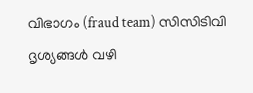വിഭാഗം (fraud team) സിസിടിവി ദൃശ്യങ്ങൾ വഴി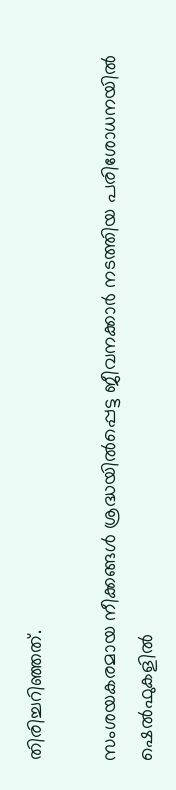തിരിച്ചറിഞ്ഞത്.

സംശയകരമായ നീക്കങ്ങൾ ശ്രദ്ധയിൽപ്പെട്ട ജീവനക്കാർ നടത്തിയ പരിശോധനയിൽ ഷെൽഫുകളിൽ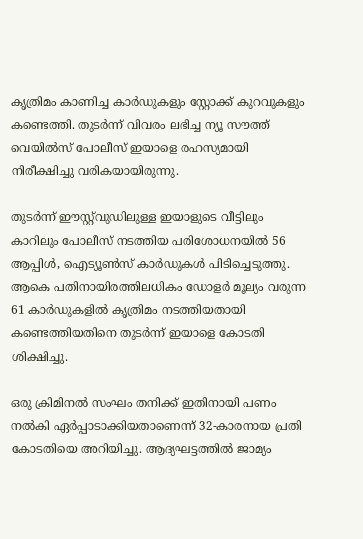കൃത്രിമം കാണിച്ച കാർഡുകളും സ്റ്റോക്ക് കുറവുകളും കണ്ടെത്തി. തുടർന്ന് വിവരം ലഭിച്ച ന്യൂ സൗത്ത് വെയിൽസ് പോലീസ് ഇയാളെ രഹസ്യമായി നിരീക്ഷിച്ചു വരികയായിരുന്നു.

തുടർന്ന് ഈസ്റ്റ്‌വുഡിലുള്ള ഇയാളുടെ വീട്ടിലും കാറിലും പോലീസ് നടത്തിയ പരിശോധനയിൽ 56 ആപ്പിൾ, ഐട്യൂൺസ് കാർഡുകൾ പിടിച്ചെടുത്തു. ആകെ പതിനായിരത്തിലധികം ഡോളർ മൂല്യം വരുന്ന 61 കാർഡുകളിൽ കൃത്രിമം നടത്തിയതായി കണ്ടെത്തിയതിനെ തുടർന്ന് ഇയാളെ കോടതി ശിക്ഷിച്ചു.

ഒരു ക്രിമിനൽ സംഘം തനിക്ക് ഇതിനായി പണം നൽകി ഏർപ്പാടാക്കിയതാണെന്ന് 32-കാരനായ പ്രതി കോടതിയെ അറിയിച്ചു. ആദ്യഘട്ടത്തിൽ ജാമ്യം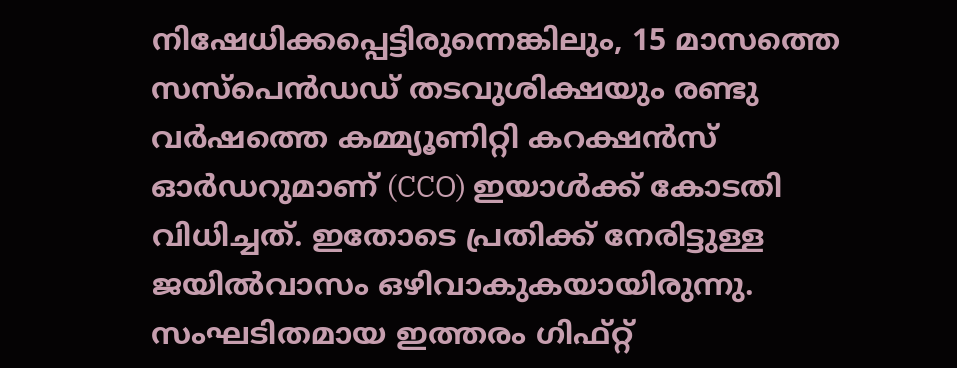നിഷേധിക്കപ്പെട്ടിരുന്നെങ്കിലും, 15 മാസത്തെ സസ്പെൻഡഡ് തടവുശിക്ഷയും രണ്ടു വർഷത്തെ കമ്മ്യൂണിറ്റി കറക്ഷൻസ് ഓർഡറുമാണ് (CCO) ഇയാൾക്ക് കോടതി വിധിച്ചത്. ഇതോടെ പ്രതിക്ക് നേരിട്ടുള്ള ജയിൽവാസം ഒഴിവാകുകയായിരുന്നു. സംഘടിതമായ ഇത്തരം ഗിഫ്റ്റ്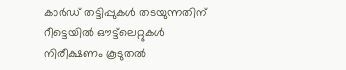കാർഡ് തട്ടിപ്പുകൾ തടയുന്നതിന് റീട്ടെയിൽ ഔട്ട്‌ലെറ്റുകൾ നിരീക്ഷണം കൂടുതൽ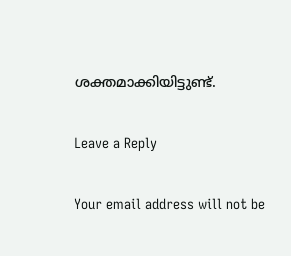ശക്തമാക്കിയിട്ടുണ്ട്.

Leave a Reply

Your email address will not be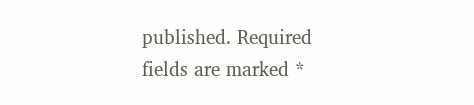published. Required fields are marked *